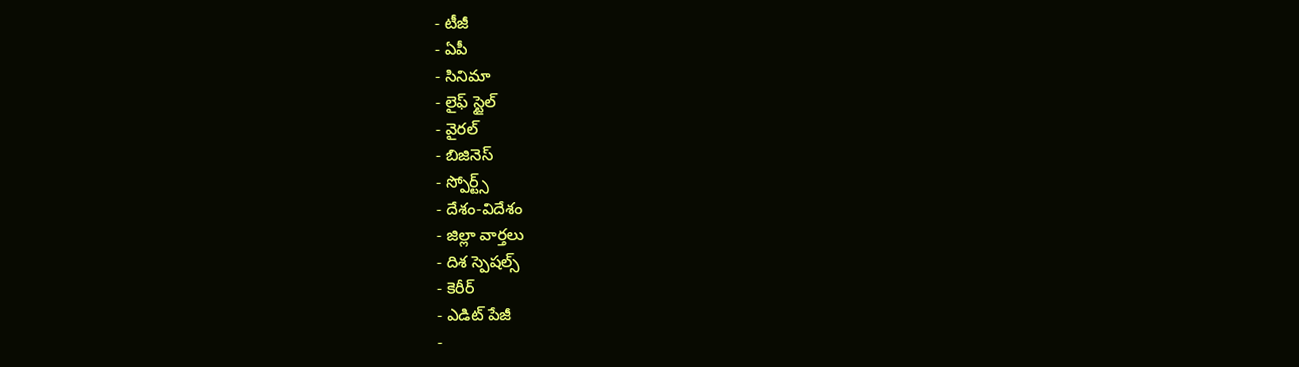- టీజీ
- ఏపీ
- సినిమా
- లైఫ్ స్టైల్
- వైరల్
- బిజినెస్
- స్పోర్ట్స్
- దేశం-విదేశం
- జిల్లా వార్తలు
- దిశ స్పెషల్స్
- కెరీర్
- ఎడిట్ పేజీ
-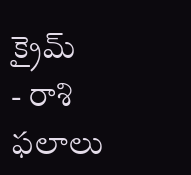క్రైమ్
- రాశి ఫలాలు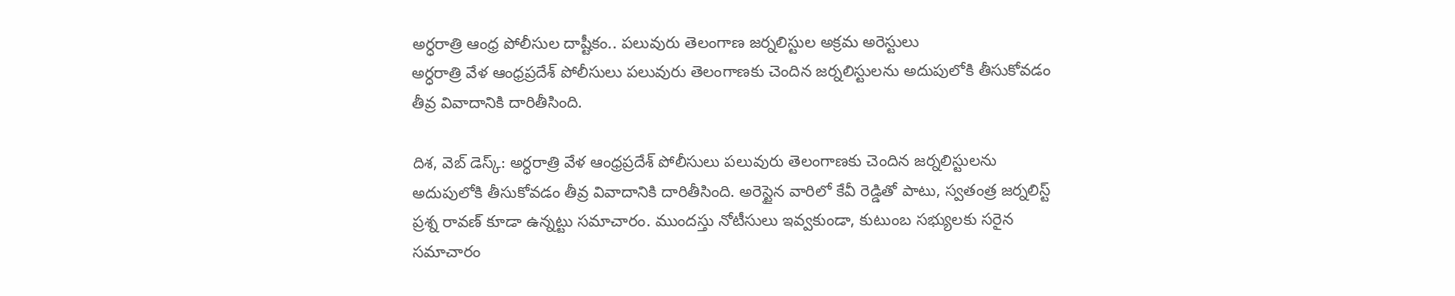అర్ధరాత్రి ఆంధ్ర పోలీసుల దాష్టీకం.. పలువురు తెలంగాణ జర్నలిస్టుల అక్రమ అరెస్టులు
అర్ధరాత్రి వేళ ఆంధ్రప్రదేశ్ పోలీసులు పలువురు తెలంగాణకు చెందిన జర్నలిస్టులను అదుపులోకి తీసుకోవడం తీవ్ర వివాదానికి దారితీసింది.

దిశ, వెబ్ డెస్క్: అర్ధరాత్రి వేళ ఆంధ్రప్రదేశ్ పోలీసులు పలువురు తెలంగాణకు చెందిన జర్నలిస్టులను అదుపులోకి తీసుకోవడం తీవ్ర వివాదానికి దారితీసింది. అరెస్టైన వారిలో కేవీ రెడ్డితో పాటు, స్వతంత్ర జర్నలిస్ట్ ప్రశ్న రావణ్ కూడా ఉన్నట్టు సమాచారం. ముందస్తు నోటీసులు ఇవ్వకుండా, కుటుంబ సభ్యులకు సరైన సమాచారం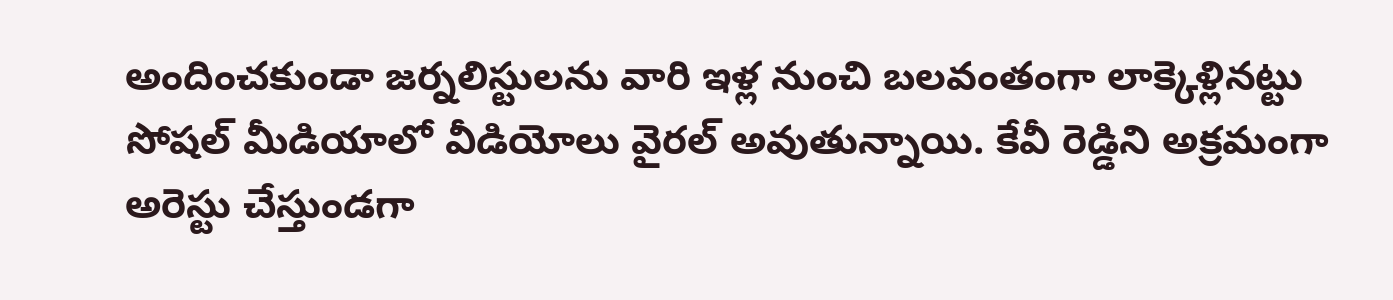అందించకుండా జర్నలిస్టులను వారి ఇళ్ల నుంచి బలవంతంగా లాక్కెళ్లినట్టు సోషల్ మీడియాలో వీడియోలు వైరల్ అవుతున్నాయి. కేవీ రెడ్డిని అక్రమంగా అరెస్టు చేస్తుండగా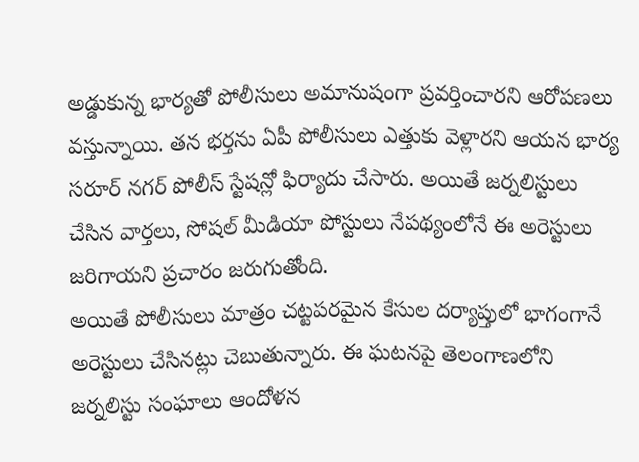అడ్డుకున్న భార్యతో పోలీసులు అమానుషంగా ప్రవర్తించారని ఆరోపణలు వస్తున్నాయి. తన భర్తను ఏపీ పోలీసులు ఎత్తుకు వెళ్లారని ఆయన భార్య సరూర్ నగర్ పోలీస్ స్టేషన్లో ఫిర్యాదు చేసారు. అయితే జర్నలిస్టులు చేసిన వార్తలు, సోషల్ మీడియా పోస్టులు నేపథ్యంలోనే ఈ అరెస్టులు జరిగాయని ప్రచారం జరుగుతోంది.
అయితే పోలీసులు మాత్రం చట్టపరమైన కేసుల దర్యాప్తులో భాగంగానే అరెస్టులు చేసినట్లు చెబుతున్నారు. ఈ ఘటనపై తెలంగాణలోని జర్నలిస్టు సంఘాలు ఆందోళన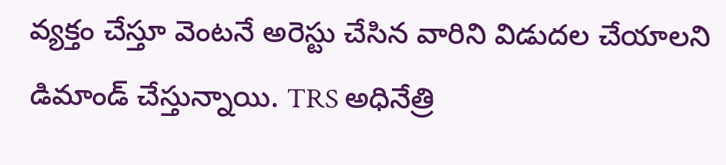వ్యక్తం చేస్తూ వెంటనే అరెస్టు చేసిన వారిని విడుదల చేయాలని డిమాండ్ చేస్తున్నాయి. TRS అధినేత్రి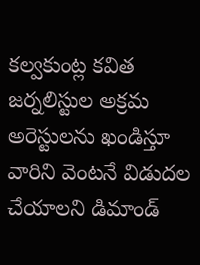కల్వకుంట్ల కవిత జర్నలిస్టుల అక్రమ అరెస్టులను ఖండిస్తూ వారిని వెంటనే విడుదల చేయాలని డిమాండ్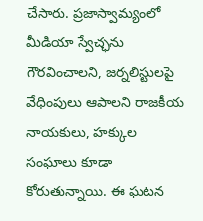చేసారు. ప్రజాస్వామ్యంలో మీడియా స్వేచ్ఛను గౌరవించాలని, జర్నలిస్టులపై వేధింపులు ఆపాలని రాజకీయ నాయకులు, హక్కుల సంఘాలు కూడా కోరుతున్నాయి. ఈ ఘటన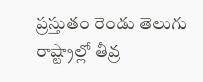ప్రస్తుతం రెండు తెలుగు రాష్ట్రాల్లో తీవ్ర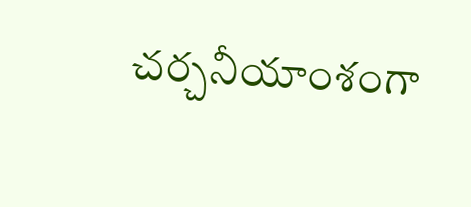చర్చనీయాంశంగా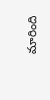మారింది